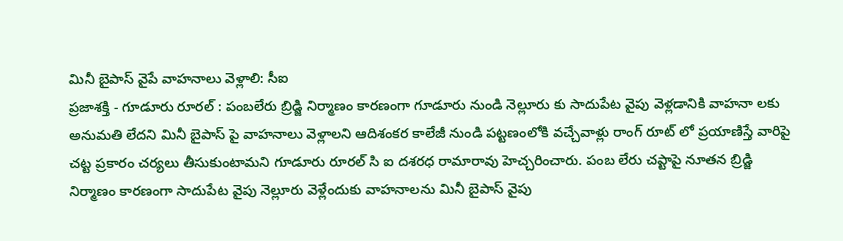మినీ బైపాస్ వైపే వాహనాలు వెళ్లాలి: సీఐ
ప్రజాశక్తి - గూడూరు రూరల్ : పంబలేరు బ్రిడ్జి నిర్మాణం కారణంగా గూడూరు నుండి నెల్లూరు కు సాదుపేట వైపు వెళ్లడానికి వాహనా లకు అనుమతి లేదని మినీ బైపాస్ పై వాహనాలు వెళ్లాలని ఆదిశంకర కాలేజీ నుండి పట్టణంలోకి వచ్చేవాళ్లు రాంగ్ రూట్ లో ప్రయాణిస్తే వారిపై చట్ట ప్రకారం చర్యలు తీసుకుంటామని గూడూరు రూరల్ సి ఐ దశరధ రామారావు హెచ్చరించారు. పంబ లేరు చప్టాపై నూతన బ్రిడ్జి నిర్మాణం కారణంగా సాదుపేట వైపు నెల్లూరు వెళ్లేందుకు వాహనాలను మినీ బైపాస్ వైపు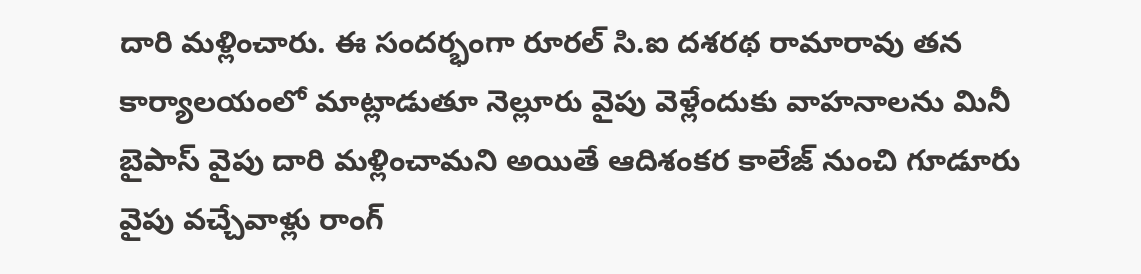దారి మళ్లించారు. ఈ సందర్భంగా రూరల్ సి.ఐ దశరథ రామారావు తన కార్యాలయంలో మాట్లాడుతూ నెల్లూరు వైపు వెళ్లేందుకు వాహనాలను మినీ బైపాస్ వైపు దారి మళ్లించామని అయితే ఆదిశంకర కాలేజ్ నుంచి గూడూరు వైపు వచ్చేవాళ్లు రాంగ్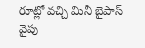రూట్లో వచ్చి మినీ బైపాస్ వైపు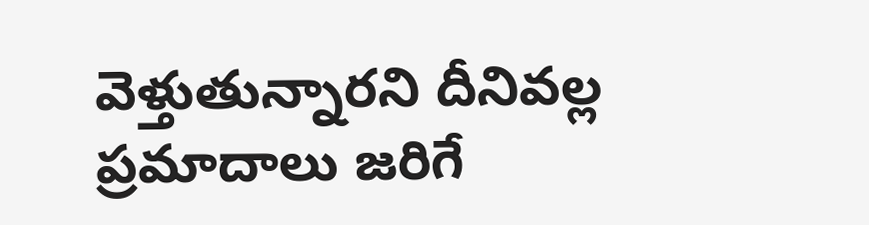వెళ్తుతున్నారని దీనివల్ల ప్రమాదాలు జరిగే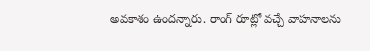అవకాశం ఉందన్నారు. రాంగ్ రూట్లో వచ్చే వాహనాలను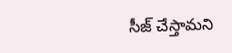సీజ్ చేస్తామని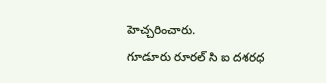హెచ్చరించారు.
గూడూరు రూరల్ సి ఐ దశరధ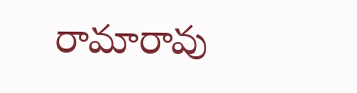రామారావు